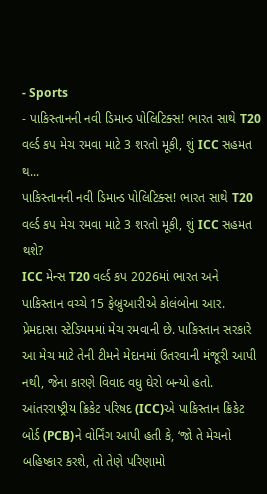- Sports
- પાકિસ્તાનની નવી ડિમાન્ડ પોલિટિક્સ! ભારત સાથે T20 વર્લ્ડ કપ મેચ રમવા માટે 3 શરતો મૂકી, શું ICC સહમત થ...
પાકિસ્તાનની નવી ડિમાન્ડ પોલિટિક્સ! ભારત સાથે T20 વર્લ્ડ કપ મેચ રમવા માટે 3 શરતો મૂકી, શું ICC સહમત થશે?
ICC મેન્સ T20 વર્લ્ડ કપ 2026માં ભારત અને પાકિસ્તાન વચ્ચે 15 ફેબ્રુઆરીએ કોલંબોના આર. પ્રેમદાસા સ્ટેડિયમમાં મેચ રમવાની છે. પાકિસ્તાન સરકારે આ મેચ માટે તેની ટીમને મેદાનમાં ઉતરવાની મંજૂરી આપી નથી, જેના કારણે વિવાદ વધુ ઘેરો બન્યો હતો. આંતરરાષ્ટ્રીય ક્રિકેટ પરિષદ (ICC)એ પાકિસ્તાન ક્રિકેટ બોર્ડ (PCB)ને વોર્નિંગ આપી હતી કે, ‘જો તે મેચનો બહિષ્કાર કરશે, તો તેણે પરિણામો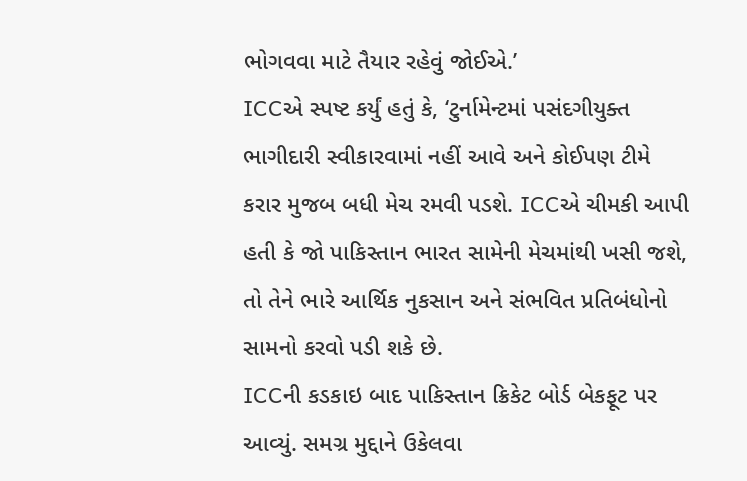ભોગવવા માટે તૈયાર રહેવું જોઈએ.’
ICCએ સ્પષ્ટ કર્યું હતું કે, ‘ટુર્નામેન્ટમાં પસંદગીયુક્ત ભાગીદારી સ્વીકારવામાં નહીં આવે અને કોઈપણ ટીમે કરાર મુજબ બધી મેચ રમવી પડશે. ICCએ ચીમકી આપી હતી કે જો પાકિસ્તાન ભારત સામેની મેચમાંથી ખસી જશે, તો તેને ભારે આર્થિક નુકસાન અને સંભવિત પ્રતિબંધોનો સામનો કરવો પડી શકે છે.
ICCની કડકાઇ બાદ પાકિસ્તાન ક્રિકેટ બોર્ડ બેકફૂટ પર આવ્યું. સમગ્ર મુદ્દાને ઉકેલવા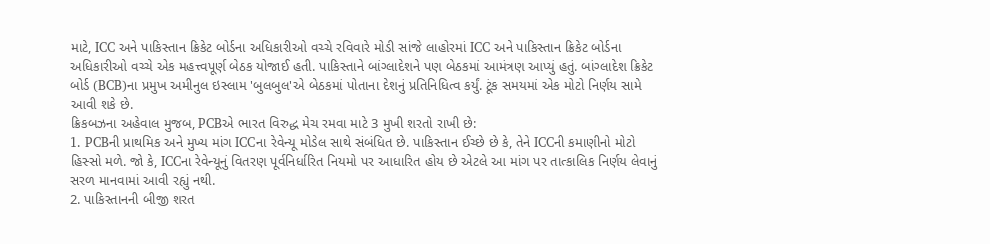માટે, ICC અને પાકિસ્તાન ક્રિકેટ બોર્ડના અધિકારીઓ વચ્ચે રવિવારે મોડી સાંજે લાહોરમાં ICC અને પાકિસ્તાન ક્રિકેટ બોર્ડના અધિકારીઓ વચ્ચે એક મહત્ત્વપૂર્ણ બેઠક યોજાઈ હતી. પાકિસ્તાને બાંગ્લાદેશને પણ બેઠકમાં આમંત્રણ આપ્યું હતું. બાંગ્લાદેશ ક્રિકેટ બોર્ડ (BCB)ના પ્રમુખ અમીનુલ ઇસ્લામ 'બુલબુલ'એ બેઠકમાં પોતાના દેશનું પ્રતિનિધિત્વ કર્યું. ટૂંક સમયમાં એક મોટો નિર્ણય સામે આવી શકે છે.
ક્રિકબઝના અહેવાલ મુજબ, PCBએ ભારત વિરુદ્ધ મેચ રમવા માટે 3 મુખી શરતો રાખી છે:
1. PCBની પ્રાથમિક અને મુખ્ય માંગ ICCના રેવેન્યૂ મોડેલ સાથે સંબંધિત છે. પાકિસ્તાન ઈચ્છે છે કે, તેને ICCની કમાણીનો મોટો હિસ્સો મળે. જો કે, ICCના રેવેન્યૂનું વિતરણ પૂર્વનિર્ધારિત નિયમો પર આધારિત હોય છે એટલે આ માંગ પર તાત્કાલિક નિર્ણય લેવાનું સરળ માનવામાં આવી રહ્યું નથી.
2. પાકિસ્તાનની બીજી શરત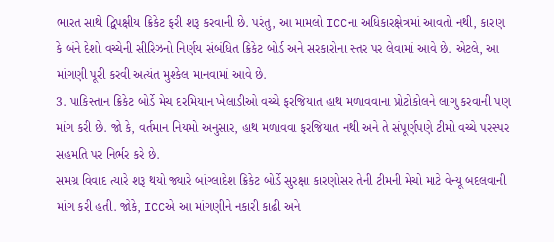ભારત સાથે દ્વિપક્ષીય ક્રિકેટ ફરી શરૂ કરવાની છે. પરંતુ, આ મામલો ICCના અધિકારક્ષેત્રમાં આવતો નથી, કારણ કે બંને દેશો વચ્ચેની સીરિઝનો નિર્ણય સંબંધિત ક્રિકેટ બોર્ડ અને સરકારોના સ્તર પર લેવામાં આવે છે. એટલે, આ માંગણી પૂરી કરવી અત્યંત મુશ્કેલ માનવામાં આવે છે.
3. પાકિસ્તાન ક્રિકેટ બોર્ડે મેચ દરમિયાન ખેલાડીઓ વચ્ચે ફરજિયાત હાથ મળાવવાના પ્રોટોકોલને લાગુ કરવાની પણ માંગ કરી છે. જો કે, વર્તમાન નિયમો અનુસાર, હાથ મળાવવા ફરજિયાત નથી અને તે સંપૂર્ણપણે ટીમો વચ્ચે પરસ્પર સહમતિ પર નિર્ભર કરે છે.
સમગ્ર વિવાદ ત્યારે શરૂ થયો જ્યારે બાંગ્લાદેશ ક્રિકેટ બોર્ડે સુરક્ષા કારણોસર તેની ટીમની મેચો માટે વેન્યૂ બદલવાની માંગ કરી હતી. જોકે, ICCએ આ માંગણીને નકારી કાઢી અને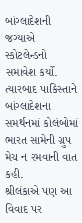બાંગ્લાદેશની જગ્યાએ સ્કોટલેન્ડનો સમાવેશ કર્યો. ત્યારબાદ પાકિસ્તાને બાંગ્લાદેશના સમર્થનમાં કોલંબોમાં ભારત સામેની ગ્રુપ મેચ ન રમવાની વાત કહી.
શ્રીલંકાએ પણ આ વિવાદ પર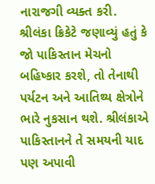નારાજગી વ્યક્ત કરી. શ્રીલંકા ક્રિકેટે જણાવ્યું હતું કે જો પાકિસ્તાન મેચનો બહિષ્કાર કરશે, તો તેનાથી પર્યટન અને આતિથ્ય ક્ષેત્રોને ભારે નુકસાન થશે. શ્રીલંકાએ પાકિસ્તાનને તે સમયની યાદ પણ અપાવી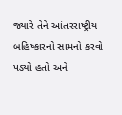જ્યારે તેને આંતરરાષ્ટ્રીય બહિષ્કારનો સામનો કરવો પડ્યો હતો અને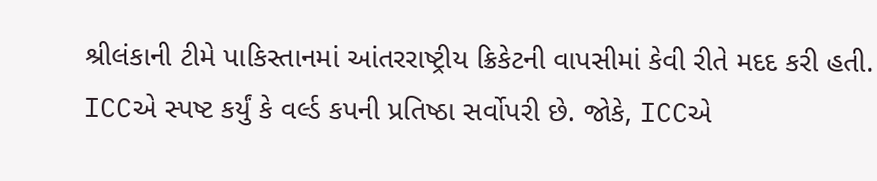શ્રીલંકાની ટીમે પાકિસ્તાનમાં આંતરરાષ્ટ્રીય ક્રિકેટની વાપસીમાં કેવી રીતે મદદ કરી હતી.
ICCએ સ્પષ્ટ કર્યું કે વર્લ્ડ કપની પ્રતિષ્ઠા સર્વોપરી છે. જોકે, ICCએ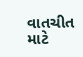વાતચીત માટે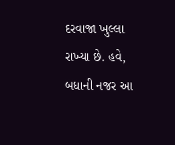દરવાજા ખુલ્લા રાખ્યા છે. હવે, બધાની નજર આ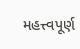મહત્ત્વપૂર્ણ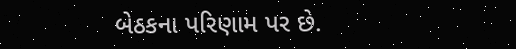બેઠકના પરિણામ પર છે.